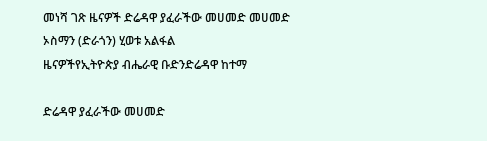መነሻ ገጽ ዜናዎች ድሬዳዋ ያፈራችው መሀመድ መሀመድ ኦስማን (ድራጎን) ሂወቱ አልፋል
ዜናዎችየኢትዮጵያ ብሔራዊ ቡድንድሬዳዋ ከተማ

ድሬዳዋ ያፈራችው መሀመድ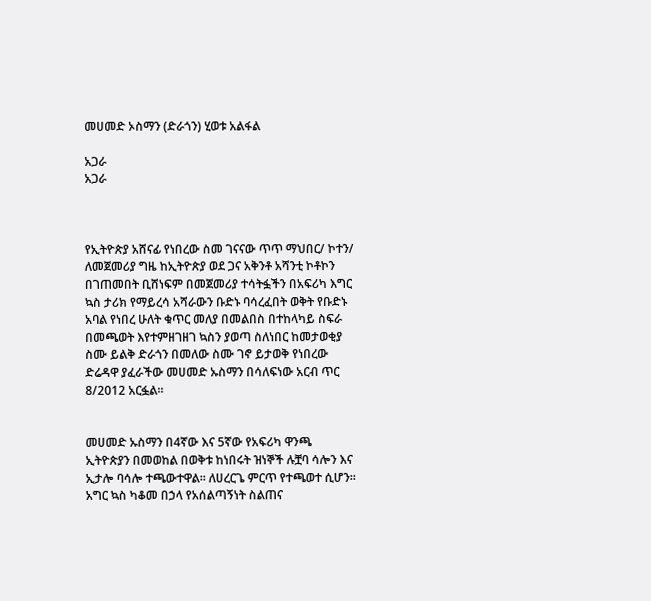መሀመድ ኦስማን (ድራጎን) ሂወቱ አልፋል

አጋራ
አጋራ



የኢትዮጵያ አሸናፊ የነበረው ስመ ገናናው ጥጥ ማህበር/ ኮተን/ ለመጀመሪያ ግዜ ከኢትዮጵያ ወደ ጋና አቅንቶ አሻንቲ ኮቶኮን በገጠመበት ቢሸነፍም በመጀመሪያ ተሳትፏችን በአፍሪካ እግር ኳስ ታሪክ የማይረሳ አሻራውን ቡድኑ ባሳረፈበት ወቅት የቡድኑ አባል የነበረ ሁለት ቁጥር መለያ በመልበስ በተከላካይ ስፍራ በመጫወት እየተምዘገዘገ ኳስን ያወጣ ስለነበር ከመታወቂያ ስሙ ይልቅ ድራጎን በመለው ስሙ ገኖ ይታወቅ የነበረው ድሬዳዋ ያፈራችው መሀመድ ኡስማን በሳለፍነው አርብ ጥር 8/2012 አርፏል።


መሀመድ ኡስማን በ4ኛው እና 5ኛው የአፍሪካ ዋንጫ ኢትዮጵያን በመወከል በወቅቱ ከነበሩት ዝነኞች ሉቿባ ሳሎን እና ኢታሎ ባሳሎ ተጫውተዋል። ለሀረርጌ ምርጥ የተጫወተ ሲሆን። አግር ኳስ ካቆመ በኃላ የአሰልጣኝነት ስልጠና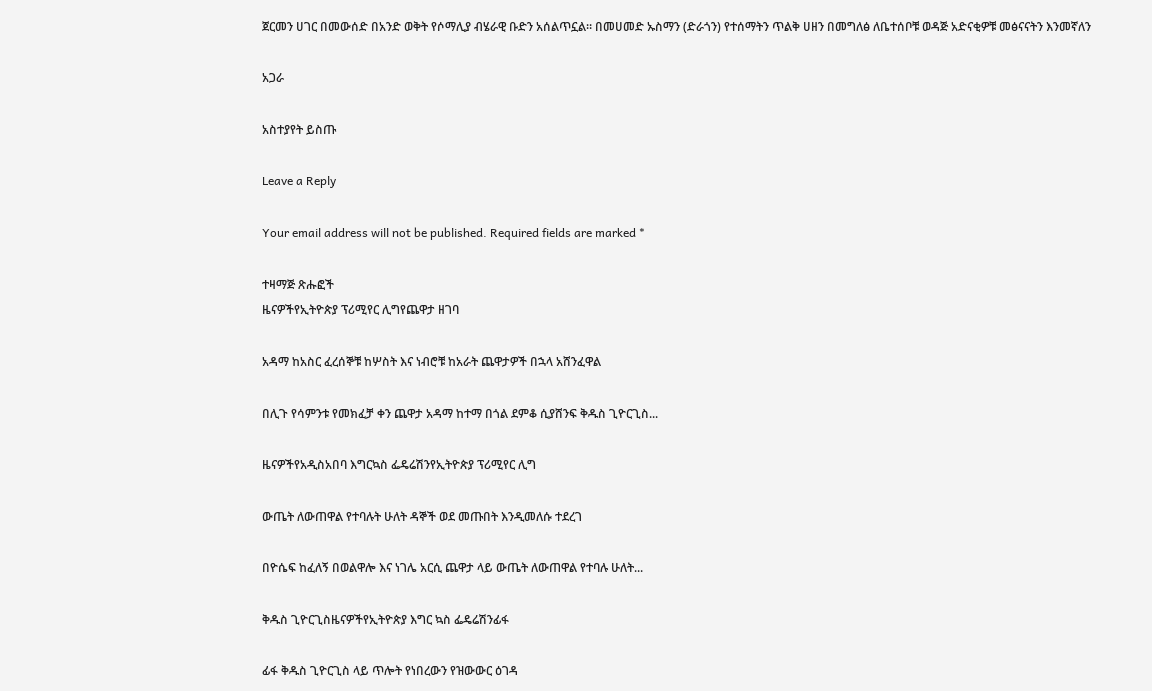ጀርመን ሀገር በመውሰድ በአንድ ወቅት የሶማሊያ ብሄራዊ ቡድን አሰልጥኗል። በመሀመድ ኡስማን (ድራጎን) የተሰማትን ጥልቅ ሀዘን በመግለፅ ለቤተሰቦቹ ወዳጅ አድናቂዎቹ መፅናናትን እንመኛለን

አጋራ

አስተያየት ይስጡ

Leave a Reply

Your email address will not be published. Required fields are marked *

ተዛማጅ ጽሑፎች
ዜናዎችየኢትዮጵያ ፕሪሚየር ሊግየጨዋታ ዘገባ

አዳማ ከአስር ፈረሰኞቹ ከሦስት እና ነብሮቹ ከአራት ጨዋታዎች በኋላ አሸንፈዋል

በሊጉ የሳምንቱ የመክፈቻ ቀን ጨዋታ አዳማ ከተማ በጎል ደምቆ ሲያሸንፍ ቅዱስ ጊዮርጊስ...

ዜናዎችየአዲስአበባ እግርኳስ ፌዴሬሽንየኢትዮጵያ ፕሪሚየር ሊግ

ውጤት ለውጠዋል የተባሉት ሁለት ዳኞች ወደ መጡበት እንዲመለሱ ተደረገ

በዮሴፍ ከፈለኝ በወልዋሎ እና ነገሌ አርሲ ጨዋታ ላይ ውጤት ለውጠዋል የተባሉ ሁለት...

ቅዱስ ጊዮርጊስዜናዎችየኢትዮጵያ እግር ኳስ ፌዴሬሽንፊፋ

ፊፋ ቅዱስ ጊዮርጊስ ላይ ጥሎት የነበረውን የዝውውር ዕገዳ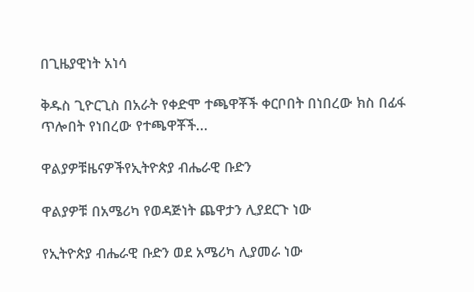በጊዜያዊነት አነሳ

ቅዱስ ጊዮርጊስ በአራት የቀድሞ ተጫዋቾች ቀርቦበት በነበረው ክስ በፊፋ ጥሎበት የነበረው የተጫዋቾች...

ዋልያዎቹዜናዎችየኢትዮጵያ ብሔራዊ ቡድን

ዋልያዎቹ በአሜሪካ የወዳጅነት ጨዋታን ሊያደርጉ ነው

የኢትዮጵያ ብሔራዊ ቡድን ወደ አሜሪካ ሊያመራ ነው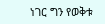ነገር ግን የወቅቱ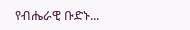የብሔራዊ ቡድኑ...